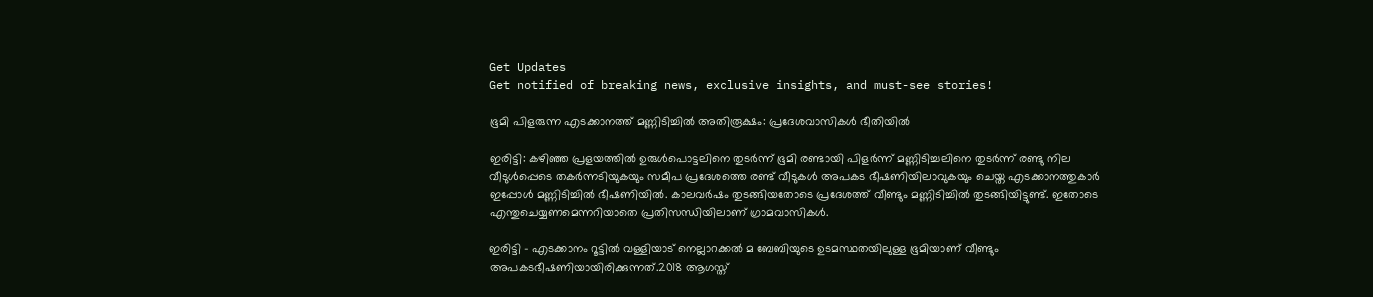Get Updates
Get notified of breaking news, exclusive insights, and must-see stories!

ഭൂമി പിളരുന്ന എടക്കാനത്ത് മണ്ണിടിച്ചില്‍ അതിരൂക്ഷം: പ്രദേശവാസികള്‍ ഭീതിയില്‍

ഇരിട്ടി: കഴിഞ്ഞ പ്രളയത്തില്‍ ഉരുള്‍പൊട്ടലിനെ തുടര്‍ന്ന് ഭൂമി രണ്ടായി പിളര്‍ന്ന് മണ്ണിടിച്ചലിനെ തുടര്‍ന്ന് രണ്ടു നില വീടുള്‍പ്പെടെ തകര്‍ന്നടിയുകയും സമീപ പ്രദേശത്തെ രണ്ട് വീടുകള്‍ അപകട ഭീഷണിയിലാവുകയും ചെയ്ത എടക്കാനത്തുകാര്‍ ഇപ്പോള്‍ മണ്ണിടിച്ചില്‍ ഭീഷണിയില്‍. കാലവര്‍ഷം തുടങ്ങിയതോടെ പ്രദേശത്ത് വീണ്ടും മണ്ണിടിച്ചില്‍ തുടങ്ങിയിട്ടുണ്ട്. ഇതോടെ എന്തുചെയ്യണമെന്നറിയാതെ പ്രതിസന്ധിയിലാണ് ഗ്രാമവാസികള്‍.

ഇരിട്ടി - എടക്കാനം റൂട്ടില്‍ വള്ളിയാട് നെല്ലാറക്കല്‍ മ ബേബിയുടെ ഉടമസ്ഥതയിലുള്ള ഭൂമിയാണ് വീണ്ടും അപകടഭീഷണിയായിരിക്കുന്നത്.2018 ആഗസ്ത്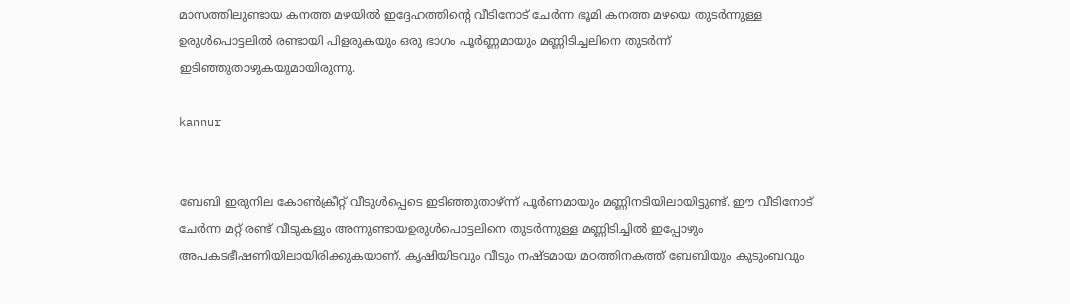മാസത്തിലുണ്ടായ കനത്ത മഴയില്‍ ഇദ്ദേഹത്തിന്റെ വീടിനോട് ചേര്‍ന്ന ഭൂമി കനത്ത മഴയെ തുടര്‍ന്നുള്ള ഉരുള്‍പൊട്ടലില്‍ രണ്ടായി പിളരുകയും ഒരു ഭാഗം പൂര്‍ണ്ണമായും മണ്ണിടിച്ചലിനെ തുടര്‍ന്ന് ഇടിഞ്ഞുതാഴുകയുമായിരുന്നു.

kannur


ബേബി ഇരുനില കോണ്‍ക്രീറ്റ് വീടുള്‍പ്പെടെ ഇടിഞ്ഞുതാഴ്ന്ന് പൂര്‍ണമായും മണ്ണിനടിയിലായിട്ടുണ്ട്. ഈ വീടിനോട് ചേര്‍ന്ന മറ്റ് രണ്ട് വീടുകളും അന്നുണ്ടായഉരുള്‍പൊട്ടലിനെ തുടര്‍ന്നുള്ള മണ്ണിടിച്ചില്‍ ഇപ്പോഴും അപകടഭീഷണിയിലായിരിക്കുകയാണ്. കൃഷിയിടവും വീടും നഷ്ടമായ മഠത്തിനകത്ത് ബേബിയും കുടുംബവും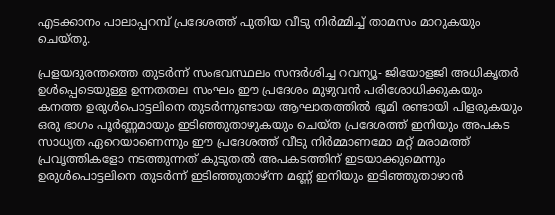എടക്കാനം പാലാപ്പറമ്പ് പ്രദേശത്ത് പുതിയ വീടു നിര്‍മ്മിച്ച് താമസം മാറുകയും ചെയ്തു.

പ്രളയദുരന്തത്തെ തുടര്‍ന്ന് സംഭവസ്ഥലം സന്ദര്‍ശിച്ച റവന്യൂ- ജിയോളജി അധികൃതര്‍ ഉള്‍പ്പെടെയുള്ള ഉന്നതതല സംഘം ഈ പ്രദേശം മുഴുവന്‍ പരിശോധിക്കുകയും കനത്ത ഉരുള്‍പൊട്ടലിനെ തുടര്‍ന്നുണ്ടായ ആഘാതത്തില്‍ ഭൂമി രണ്ടായി പിളരുകയും ഒരു ഭാഗം പൂര്‍ണ്ണമായും ഇടിഞ്ഞുതാഴുകയും ചെയ്ത പ്രദേശത്ത് ഇനിയും അപകട സാധ്യത ഏറെയാണെന്നും ഈ പ്രദേശത്ത് വീടു നിര്‍മ്മാണമോ മറ്റ് മരാമത്ത് പ്രവൃത്തികളോ നടത്തുന്നത് കുടുതല്‍ അപകടത്തിന് ഇടയാക്കുമെന്നും ഉരുള്‍പൊട്ടലിനെ തുടര്‍ന്ന് ഇടിഞ്ഞുതാഴ്ന്ന മണ്ണ് ഇനിയും ഇടിഞ്ഞുതാഴാന്‍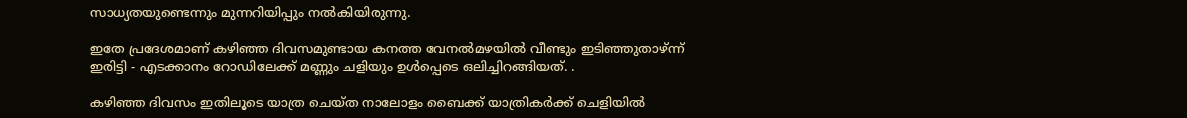സാധ്യതയുണ്ടെന്നും മുന്നറിയിപ്പും നല്‍കിയിരുന്നു.

ഇതേ പ്രദേശമാണ് കഴിഞ്ഞ ദിവസമുണ്ടായ കനത്ത വേനല്‍മഴയില്‍ വീണ്ടും ഇടിഞ്ഞുതാഴ്ന്ന് ഇരിട്ടി - എടക്കാനം റോഡിലേക്ക് മണ്ണും ചളിയും ഉള്‍പ്പെടെ ഒലിച്ചിറങ്ങിയത്. .

കഴിഞ്ഞ ദിവസം ഇതിലൂടെ യാത്ര ചെയ്ത നാലോളം ബൈക്ക് യാത്രികര്‍ക്ക് ചെളിയില്‍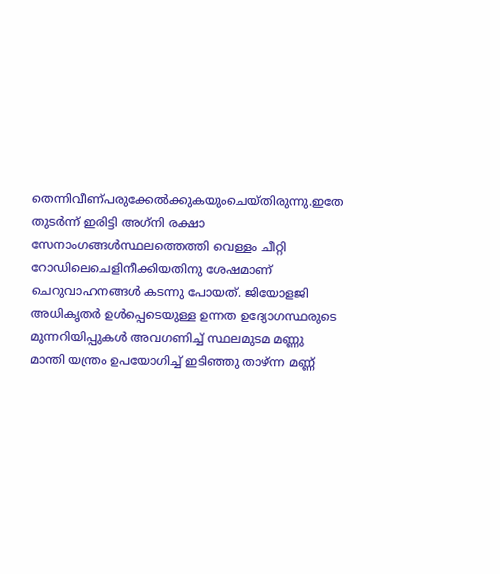തെന്നിവീണ്പരുക്കേല്‍ക്കുകയുംചെയ്തിരുന്നു.ഇതേ തുടര്‍ന്ന് ഇരിട്ടി അഗ്‌നി രക്ഷാ സേനാംഗങ്ങള്‍സ്ഥലത്തെത്തി വെള്ളം ചീറ്റി റോഡിലെചെളിനീക്കിയതിനു ശേഷമാണ് ചെറുവാഹനങ്ങള്‍ കടന്നു പോയത്. ജിയോളജി അധികൃതര്‍ ഉള്‍പ്പെടെയുള്ള ഉന്നത ഉദ്യോഗസ്ഥരുടെ മുന്നറിയിപ്പുകള്‍ അവഗണിച്ച് സ്ഥലമുടമ മണ്ണു മാന്തി യന്ത്രം ഉപയോഗിച്ച് ഇടിഞ്ഞു താഴ്ന്ന മണ്ണ്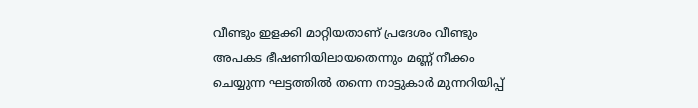വീണ്ടും ഇളക്കി മാറ്റിയതാണ് പ്രദേശം വീണ്ടും അപകട ഭീഷണിയിലായതെന്നും മണ്ണ് നീക്കം ചെയ്യുന്ന ഘട്ടത്തില്‍ തന്നെ നാട്ടുകാര്‍ മുന്നറിയിപ്പ്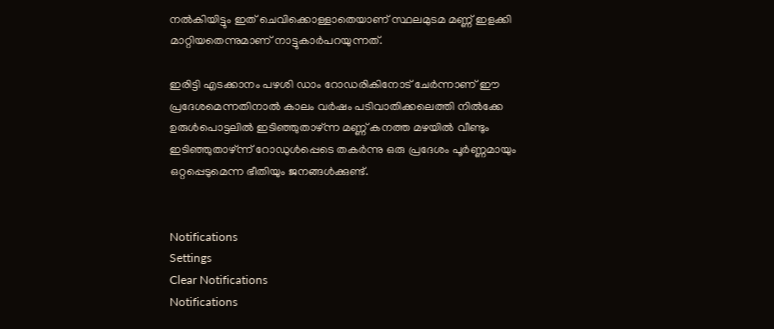നല്‍കിയിട്ടും ഇത് ചെവിക്കൊള്ളാതെയാണ് സ്ഥലമുടമ മണ്ണ് ഇളക്കി മാറ്റിയതെന്നുമാണ് നാട്ടുകാര്‍പറയുന്നത്.

ഇരിട്ടി എടക്കാനം പഴശി ഡാം റോഡരികിനോട് ചേര്‍ന്നാണ് ഈ പ്രദേശമെന്നതിനാല്‍ കാലം വര്‍ഷം പടിവാതിക്കലെത്തി നില്‍ക്കേ ഉരുള്‍പൊട്ടലില്‍ ഇടിഞ്ഞുതാഴ്ന്ന മണ്ണ് കനത്ത മഴയില്‍ വീണ്ടും ഇടിഞ്ഞുതാഴ്ന്ന് റോഡുള്‍പ്പെടെ തകര്‍ന്നു ഒരു പ്രദേശം പൂര്‍ണ്ണമായും ഒറ്റപ്പെടുമെന്ന ഭീതിയും ജനങ്ങള്‍ക്കുണ്ട്.


Notifications
Settings
Clear Notifications
Notifications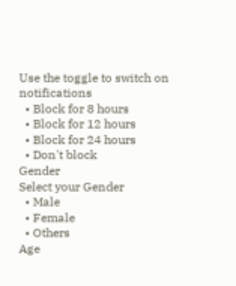Use the toggle to switch on notifications
  • Block for 8 hours
  • Block for 12 hours
  • Block for 24 hours
  • Don't block
Gender
Select your Gender
  • Male
  • Female
  • Others
Age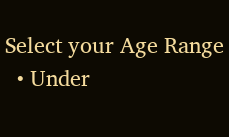Select your Age Range
  • Under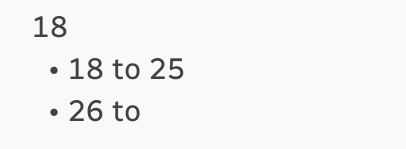18
  • 18 to 25
  • 26 to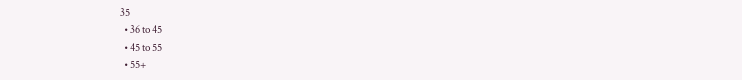35
  • 36 to 45
  • 45 to 55
  • 55+